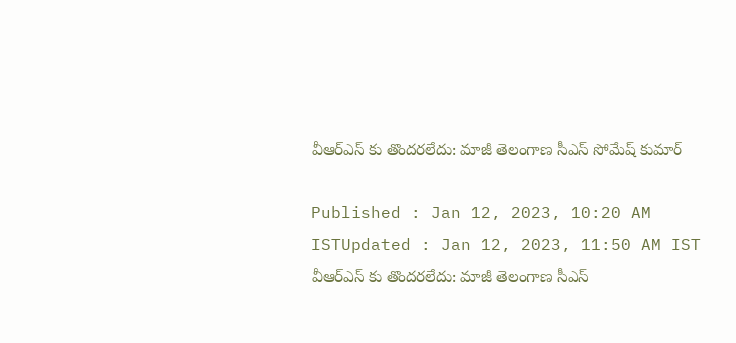వీఆర్ఎస్ కు తొందరలేదు: మాజీ తెలంగాణ సీఎస్ సోమేష్ కుమార్

Published : Jan 12, 2023, 10:20 AM ISTUpdated : Jan 12, 2023, 11:50 AM IST
వీఆర్ఎస్ కు తొందరలేదు: మాజీ తెలంగాణ సీఎస్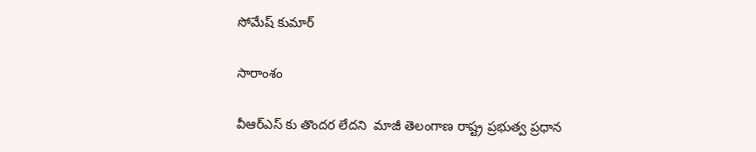సోమేష్ కుమార్

సారాంశం

వీఆర్ఎస్ కు తొందర లేదని  మాజీ తెలంగాణ రాష్ట్ర ప్రభుత్వ ప్రధాన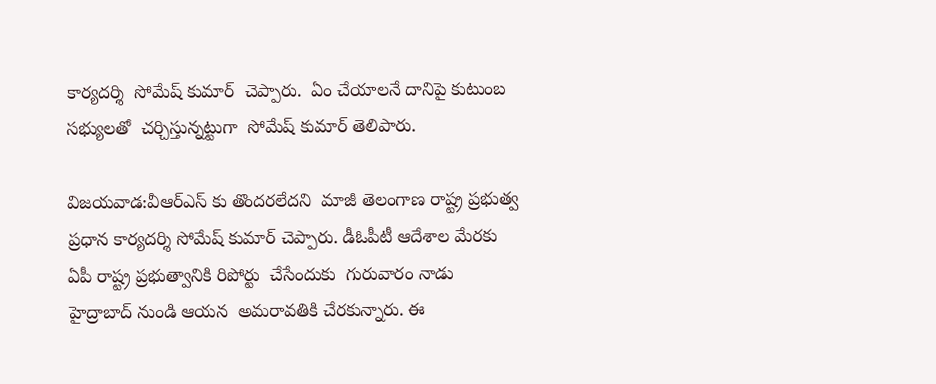కార్యదర్శి  సోమేష్ కుమార్  చెప్పారు.  ఏం చేయాలనే దానిపై కుటుంబ సభ్యులతో  చర్చిస్తున్నట్టుగా  సోమేష్ కుమార్ తెలిపారు.

విజయవాడ:వీఆర్ఎస్ కు తొందరలేదని  మాజీ తెలంగాణ రాష్ట్ర ప్రభుత్వ ప్రధాన కార్యదర్శి సోమేష్ కుమార్ చెప్పారు. డీఓపీటీ ఆదేశాల మేరకు  ఏపీ రాష్ట్ర ప్రభుత్వానికి రిపోర్టు  చేసేందుకు  గురువారం నాడు   హైద్రాబాద్ నుండి ఆయన  అమరావతికి చేరకున్నారు. ఈ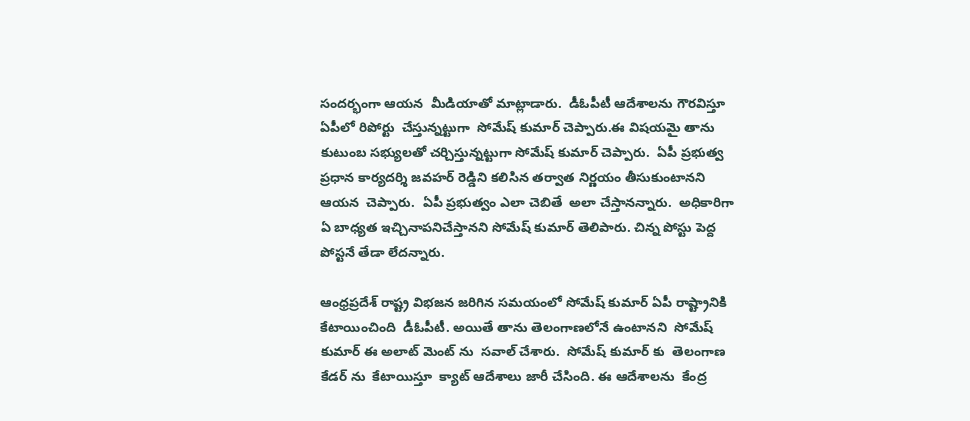సందర్భంగా ఆయన  మీడియాతో మాట్లాడారు.  డీఓపీటీ ఆదేశాలను గౌరవిస్తూ   ఏపీలో రిపోర్టు  చేస్తున్నట్టుగా  సోమేష్ కుమార్ చెప్పారు.ఈ విషయమై తాను  కుటుంబ సభ్యులతో చర్చిస్తున్నట్టుగా సోమేష్ కుమార్ చెప్పారు.  ఏపీ ప్రభుత్వ ప్రధాన కార్యదర్శి జవహర్ రెడ్డిని కలిసిన తర్వాత నిర్ణయం తీసుకుంటానని ఆయన  చెప్పారు.  ఏపీ ప్రభుత్వం ఎలా చెబితే  అలా చేస్తానన్నారు.  అధికారిగా  ఏ బాధ్యత ఇచ్చినాపనిచేస్తానని సోమేష్ కుమార్ తెలిపారు. చిన్న పోస్టు పెద్ద పోస్టనే తేడా లేదన్నారు.

ఆంధ్రప్రదేశ్ రాష్ట్ర విభజన జరిగిన సమయంలో సోమేష్ కుమార్ ఏపీ రాష్ట్రానికి కేటాయించింది  డీఓపీటీ. అయితే తాను తెలంగాణలోనే ఉంటానని  సోమేష్ కుమార్ ఈ అలాట్ మెంట్ ను  సవాల్ చేశారు.  సోమేష్ కుమార్ కు  తెలంగాణ కేడర్ ను  కేటాయిస్తూ  క్యాట్ ఆదేశాలు జారీ చేసింది. ఈ ఆదేశాలను  కేంద్ర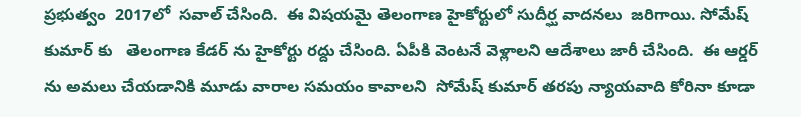ప్రభుత్వం  2017లో  సవాల్ చేసింది.  ఈ విషయమై తెలంగాణ హైకోర్టులో సుదీర్ఘ వాదనలు  జరిగాయి. సోమేష్ కుమార్ కు   తెలంగాణ కేడర్ ను హైకోర్టు రద్దు చేసింది. ఏపీకి వెంటనే వెళ్లాలని ఆదేశాలు జారీ చేసింది.  ఈ ఆర్డర్ ను అమలు చేయడానికి మూడు వారాల సమయం కావాలని  సోమేష్ కుమార్ తరపు న్యాయవాది కోరినా కూడా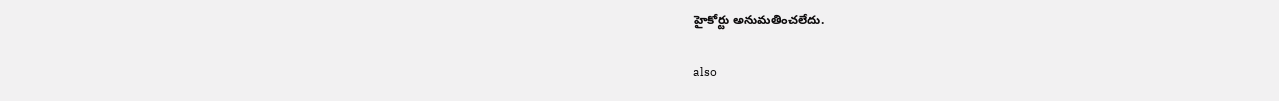హైకోర్టు అనుమతించలేదు.

also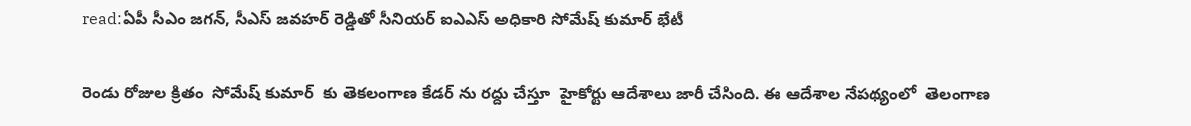read:ఏపీ సీఎం జగన్‌, సీఎస్ జవహర్ రెడ్డితో సీనియర్ ఐఎఎస్ అధికారి సోమేష్ కుమార్ భేటీ

రెండు రోజుల క్రితం  సోమేష్ కుమార్  కు తెకలంగాణ కేడర్ ను రద్దు చేస్తూ  హైకోర్టు ఆదేశాలు జారీ చేసింది. ఈ ఆదేశాల నేపథ్యంలో  తెలంగాణ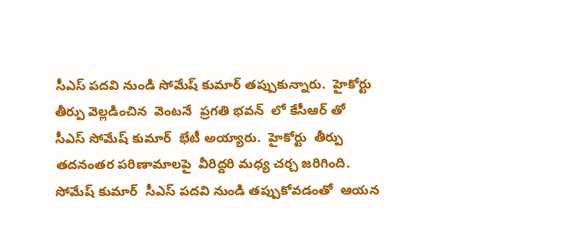సీఎస్ పదవి నుండి సోమేష్ కుమార్ తప్పుకున్నారు.  హైకోర్టు  తీర్పు వెల్లడించిన  వెంటనే  ప్రగతి భవన్  లో కేసీఆర్ తో  సీఎస్ సోమేష్ కుమార్  భేటీ అయ్యారు.  హైకోర్టు  తీర్పు తదనంతర పరిణామాలపై  వీరిద్దరి మధ్య చర్చ జరిగింది. సోమేష్ కుమార్  సీఎస్ పదవి నుండి తప్పుకోవడంతో  ఆయన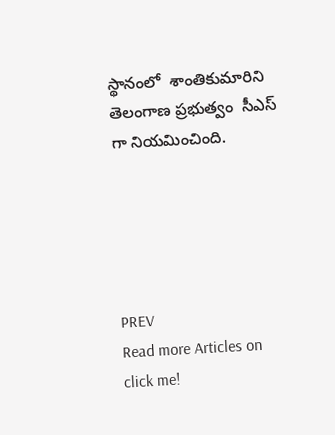స్థానంలో  శాంతికుమారిని  తెలంగాణ ప్రభుత్వం  సీఎస్ గా నియమించింది.





PREV
Read more Articles on
click me!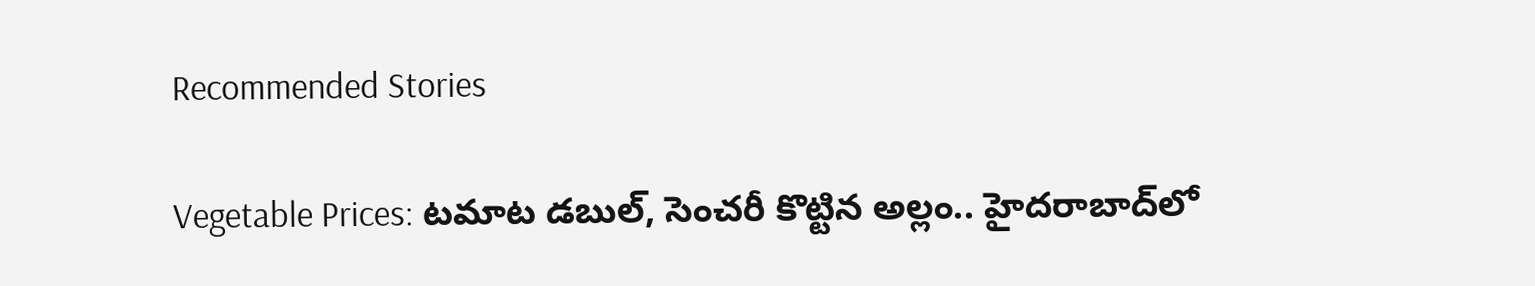Recommended Stories

Vegetable Prices: ట‌మాట డ‌బుల్‌, సెంచ‌రీ కొట్టిన అల్లం.. హైద‌రాబాద్‌లో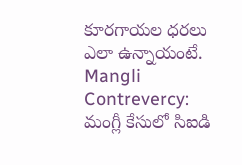కూర‌గాయ‌ల ధ‌ర‌లు ఎలా ఉన్నాయంటే.
Mangli Contrevercy: మంగ్లీ కేసులో సిఐడి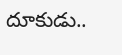దూకుడు..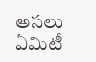అసలు ఏమిటీ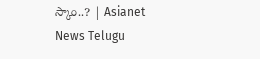స్కాం..? | Asianet News Telugu